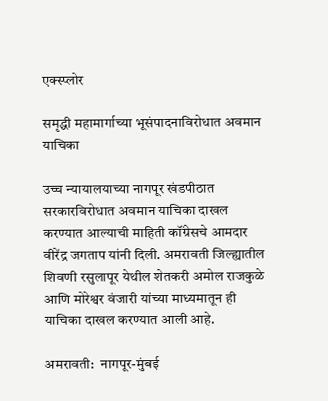एक्स्प्लोर

समृद्धी महामार्गाच्या भूसंपादनाविरोधात अवमान याचिका

उच्च न्यायालयाच्या नागपूर खंडपीठात सरकारविरोधात अवमान याचिका दाखल करण्यात आल्याची माहिती कॉंग्रेसचे आमदार वीरेंद्र जगताप यांनी दिली. अमरावती जिल्ह्यातील शिवणी रसुलापूर येथील शेतकरी अमोल राजकुळे आणि मोरेश्वर वंजारी यांच्या माध्यमातून ही याचिका दाखल करण्यात आली आहे.

अमरावती:  नागपूर-मुंबई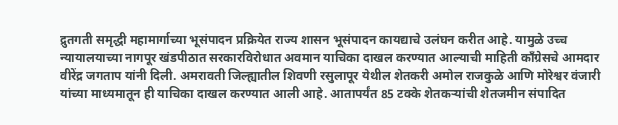द्रुतगती समृद्धी महामार्गाच्या भूसंपादन प्रक्रियेत राज्य शासन भूसंपादन कायद्याचे उलंघन करीत आहे. यामुळे उच्च न्यायालयाच्या नागपूर खंडपीठात सरकारविरोधात अवमान याचिका दाखल करण्यात आल्याची माहिती कॉंग्रेसचे आमदार वीरेंद्र जगताप यांनी दिली. अमरावती जिल्ह्यातील शिवणी रसुलापूर येथील शेतकरी अमोल राजकुळे आणि मोरेश्वर वंजारी यांच्या माध्यमातून ही याचिका दाखल करण्यात आली आहे. आतापर्यंत 85 टक्के शेतकऱ्यांची शेतजमीन संपादित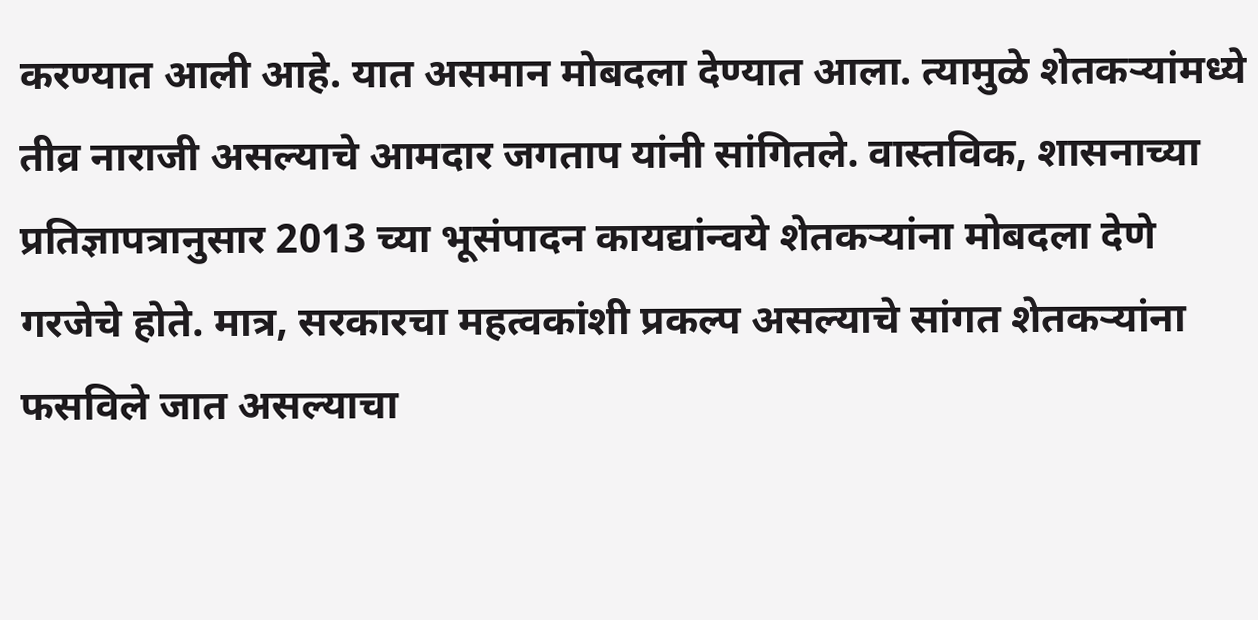करण्यात आली आहे. यात असमान मोबदला देण्यात आला. त्यामुळे शेतकऱ्यांमध्ये तीव्र नाराजी असल्याचे आमदार जगताप यांनी सांगितले. वास्तविक, शासनाच्या प्रतिज्ञापत्रानुसार 2013 च्या भूसंपादन कायद्यांन्वये शेतकऱ्यांना मोबदला देणे गरजेचे होते. मात्र, सरकारचा महत्वकांशी प्रकल्प असल्याचे सांगत शेतकऱ्यांना फसविले जात असल्याचा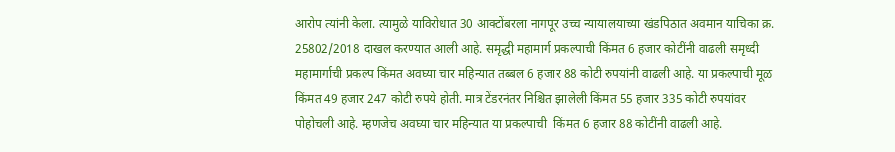आरोप त्यांनी केला. त्यामुळे याविरोधात 30 आक्टोंबरला नागपूर उच्च न्यायालयाच्या खंडपिठात अवमान याचिका क्र. 25802/2018 दाखल करण्यात आली आहे. समृद्धी महामार्ग प्रकल्पाची किंमत 6 हजार कोटींनी वाढली समृध्दी महामार्गाची प्रकल्प किंमत अवघ्या चार महिन्यात तब्बल 6 हजार 88 कोटी रुपयांनी वाढली आहे. या प्रकल्पाची मूळ किंमत 49 हजार 247 कोटी रुपये होती. मात्र टेंडरनंतर निश्चित झालेली किंमत 55 हजार 335 कोटी रुपयांवर पोहोचली आहे. म्हणजेच अवघ्या चार महिन्यात या प्रकल्पाची  किंमत 6 हजार 88 कोटींनी वाढली आहे.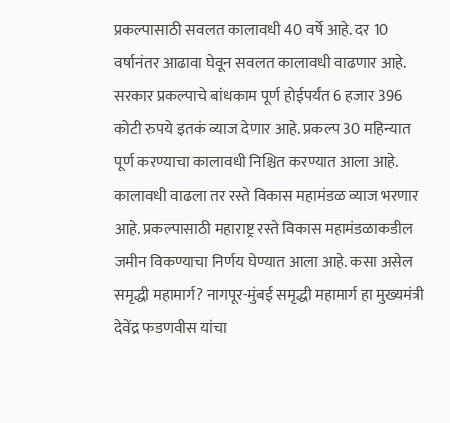प्रकल्पासाठी सवलत कालावधी 40 वर्षे आहे. दर 10 वर्षानंतर आढावा घेवून सवलत कालावधी वाढणार आहे. सरकार प्रकल्पाचे बांधकाम पूर्ण होईपर्यंत 6 हजार 396 कोटी रुपये इतकं व्याज देणार आहे. प्रकल्प 30 महिन्यात पूर्ण करण्याचा कालावधी निश्चित करण्यात आला आहे. कालावधी वाढला तर रस्ते विकास महामंडळ व्याज भरणार आहे. प्रकल्पासाठी महाराष्ट्र रस्ते विकास महामंडळाकडील जमीन विकण्याचा निर्णय घेण्यात आला आहे. कसा असेल समृद्धी महामार्ग? नागपूर-मुंबई समृद्धी महामार्ग हा मुख्यमंत्री देवेंद्र फडणवीस यांचा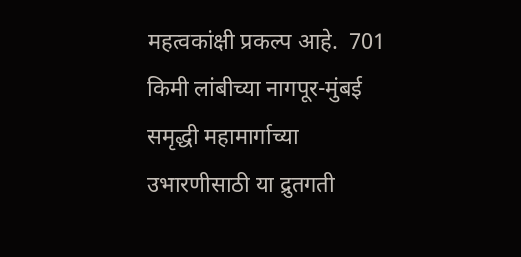महत्वकांक्षी प्रकल्प आहे.  701 किमी लांबीच्या नागपूर-मुंबई समृद्धी महामार्गाच्या उभारणीसाठी या द्रुतगती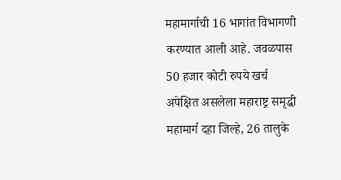महामार्गाची 16 भागांत विभागणी करण्यात आली आहे. जवळपास 50 हजार कोटी रुपये खर्च अपेक्षित असलेला महाराष्ट्र समृद्धी महामार्ग दहा जिल्हे, 26 तालुके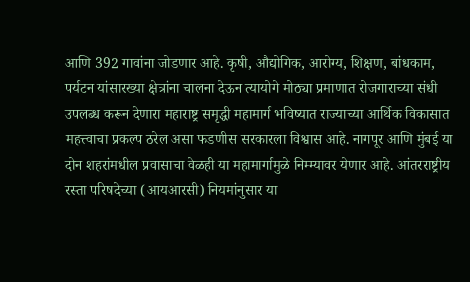आणि 392 गावांना जोडणार आहे. कृषी, औद्योगिक, आरोग्य, शिक्षण, बांधकाम, पर्यटन यांसारख्या क्षेत्रांना चालना देऊन त्यायोगे मोठ्या प्रमाणात रोजगाराच्या संधी उपलब्ध करून देणारा महाराष्ट्र समृद्धी महामार्ग भविष्यात राज्याच्या आर्थिक विकासात महत्त्वाचा प्रकल्प ठरेल असा फडणीस सरकारला विश्वास आहे. नागपूर आणि मुंबई या दोन शहरांमधील प्रवासाचा वेळही या महामार्गामुळे निम्म्यावर येणार आहे. आंतरराष्ट्रीय रस्ता परिषदेच्या (आयआरसी) नियमांनुसार या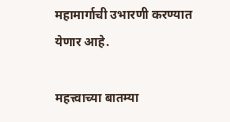महामार्गाची उभारणी करण्यात येणार आहे.

महत्त्वाच्या बातम्या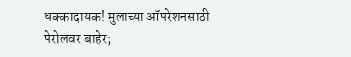धक्कादायक! मुलाच्या ऑपरेशनसाठी पेरोलवर बाहेर;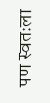पण स्वतःला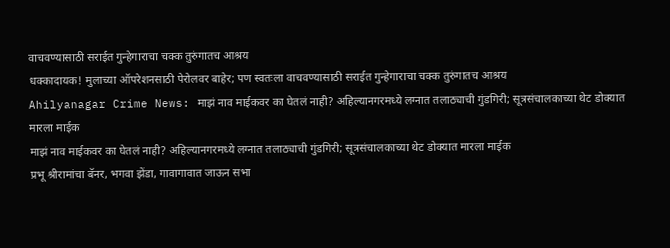वाचवण्यासाठी सराईत गुन्हेगाराचा चक्क तुरुंगातच आश्रय
धक्कादायक! मुलाच्या ऑपरेशनसाठी पेरोलवर बाहेर; पण स्वतःला वाचवण्यासाठी सराईत गुन्हेगाराचा चक्क तुरुंगातच आश्रय
Ahilyanagar Crime News: माझं नाव माईकवर का घेतलं नाही? अहिल्यानगरमध्ये लग्नात तलाठ्याची गुंडगिरी; सूत्रसंचालकाच्या थेट डोक्यात मारला माईक
माझं नाव माईकवर का घेतलं नाही? अहिल्यानगरमध्ये लग्नात तलाठ्याची गुंडगिरी; सूत्रसंचालकाच्या थेट डोक्यात मारला माईक
प्रभू श्रीरामांचा बॅनर, भगवा झेंडा, गावागावात जाऊन सभा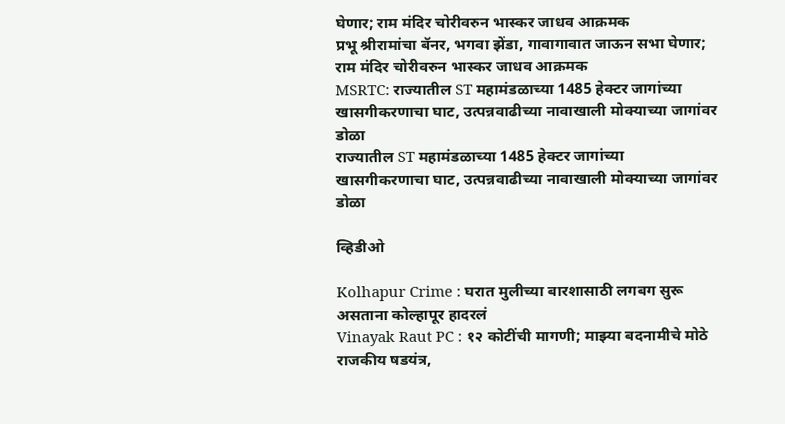घेणार; राम मंदिर चोरीवरुन भास्कर जाधव आक्रमक
प्रभू श्रीरामांचा बॅनर, भगवा झेंडा, गावागावात जाऊन सभा घेणार; राम मंदिर चोरीवरुन भास्कर जाधव आक्रमक
MSRTC: राज्यातील ST महामंडळाच्या 1485 हेक्टर जागांच्या खासगीकरणाचा घाट, उत्पन्नवाढीच्या नावाखाली मोक्याच्या जागांवर डोळा
राज्यातील ST महामंडळाच्या 1485 हेक्टर जागांच्या खासगीकरणाचा घाट, उत्पन्नवाढीच्या नावाखाली मोक्याच्या जागांवर डोळा

व्हिडीओ

Kolhapur Crime : घरात मुलीच्या बारशासाठी लगबग सुरू असताना कोल्हापूर हादरलं
Vinayak Raut PC : १२ कोटींची मागणी; माझ्या बदनामीचे मोठे राजकीय षडयंत्र,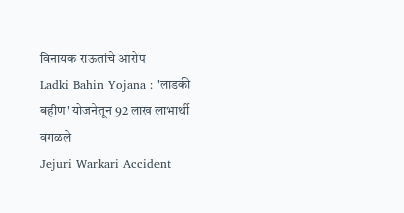विनायक राऊतांचे आरोप
Ladki Bahin Yojana : 'लाडकी बहीण' योजनेतून 92 लाख लाभार्थी वगळले
Jejuri Warkari Accident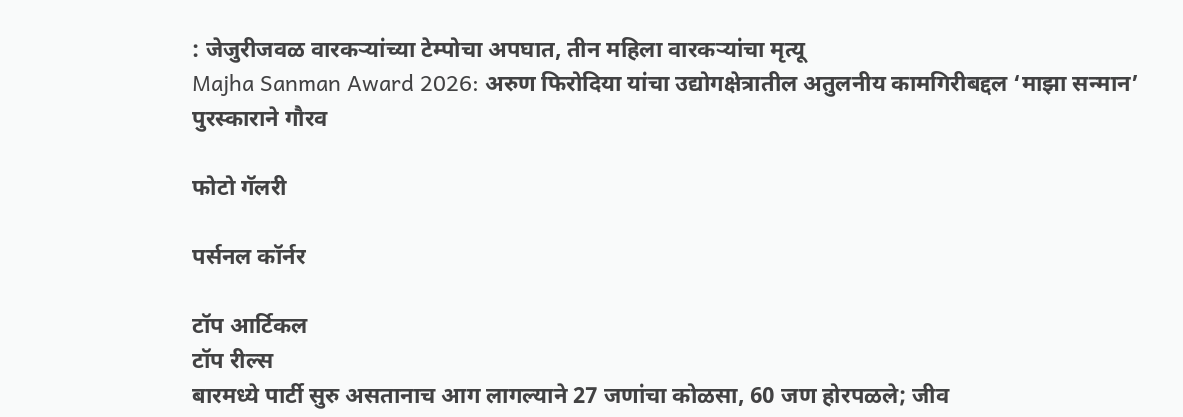: जेजुरीजवळ वारकऱ्यांच्या टेम्पोचा अपघात, तीन महिला वारकऱ्यांचा मृत्यू
Majha Sanman Award 2026: अरुण फिरोदिया यांचा उद्योगक्षेत्रातील अतुलनीय कामगिरीबद्दल ‘माझा सन्मान’ पुरस्काराने गौरव

फोटो गॅलरी

पर्सनल कॉर्नर

टॉप आर्टिकल
टॉप रील्स
बारमध्ये पार्टी सुरु असतानाच आग लागल्याने 27 जणांचा कोळसा, 60 जण होरपळले; जीव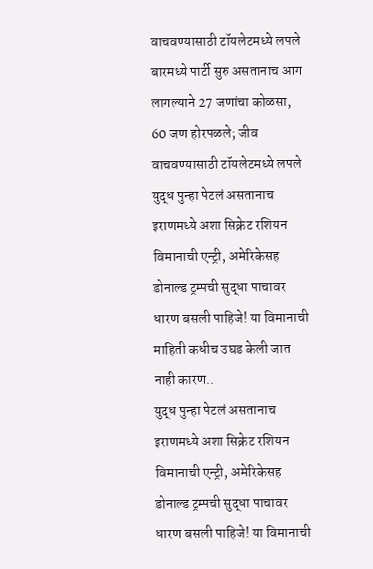वाचवण्यासाठी टॉयलेटमध्ये लपले
बारमध्ये पार्टी सुरु असतानाच आग लागल्याने 27 जणांचा कोळसा, 60 जण होरपळले; जीव वाचवण्यासाठी टॉयलेटमध्ये लपले
युद्ध पुन्हा पेटलं असतानाच इराणमध्ये अशा सिक्रेट रशियन विमानाची एन्ट्री, अमेरिकेसह डोनाल्ड ट्रम्पची सुद्धा पाचावर धारण बसली पाहिजे! या विमानाची माहिती कधीच उघड केली जात नाही कारण..
युद्ध पुन्हा पेटलं असतानाच इराणमध्ये अशा सिक्रेट रशियन विमानाची एन्ट्री, अमेरिकेसह डोनाल्ड ट्रम्पची सुद्धा पाचावर धारण बसली पाहिजे! या विमानाची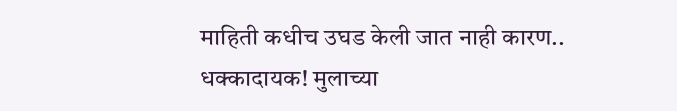माहिती कधीच उघड केली जात नाही कारण..
धक्कादायक! मुलाच्या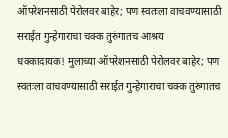ऑपरेशनसाठी पेरोलवर बाहेर; पण स्वतःला वाचवण्यासाठी सराईत गुन्हेगाराचा चक्क तुरुंगातच आश्रय
धक्कादायक! मुलाच्या ऑपरेशनसाठी पेरोलवर बाहेर; पण स्वतःला वाचवण्यासाठी सराईत गुन्हेगाराचा चक्क तुरुंगातच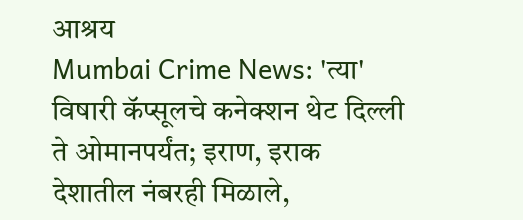आश्रय
Mumbai Crime News: 'त्या' विषारी कॅप्सूलचे कनेक्शन थेट दिल्ली ते ओमानपर्यंत; इराण, इराक देशातील नंबरही मिळाले,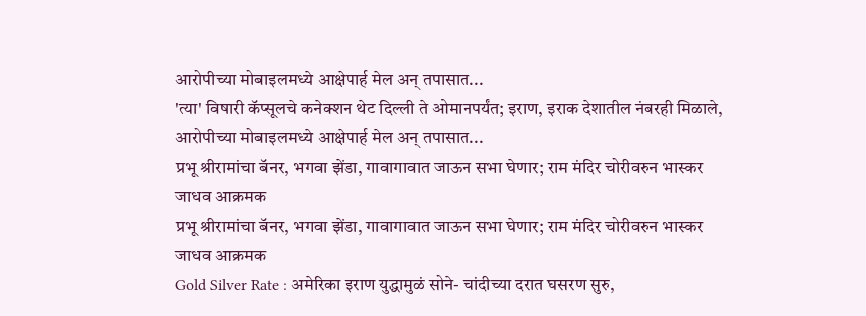आरोपीच्या मोबाइलमध्ये आक्षेपार्ह मेल अन् तपासात...
'त्या' विषारी कॅप्सूलचे कनेक्शन थेट दिल्ली ते ओमानपर्यंत; इराण, इराक देशातील नंबरही मिळाले, आरोपीच्या मोबाइलमध्ये आक्षेपार्ह मेल अन् तपासात...
प्रभू श्रीरामांचा बॅनर, भगवा झेंडा, गावागावात जाऊन सभा घेणार; राम मंदिर चोरीवरुन भास्कर जाधव आक्रमक
प्रभू श्रीरामांचा बॅनर, भगवा झेंडा, गावागावात जाऊन सभा घेणार; राम मंदिर चोरीवरुन भास्कर जाधव आक्रमक
Gold Silver Rate : अमेरिका इराण युद्धामुळं सोने- चांदीच्या दरात घसरण सुरु,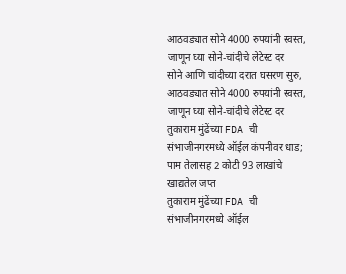आठवड्यात सोने 4000 रुपयांनी स्वस्त, जाणून घ्या सोने-चांदीचे लेटेस्ट दर
सोने आणि चांदीच्या दरात घसरण सुरु, आठवड्यात सोने 4000 रुपयांनी स्वस्त, जाणून घ्या सोने-चांदीचे लेटेस्ट दर
तुकाराम मुंढेंच्या FDA ची संभाजीनगरमध्ये ऑईल कंपनीवर धाड; पाम तेलासह 2 कोटी 93 लाखांचे खाद्यतेल जप्त
तुकाराम मुंढेंच्या FDA ची संभाजीनगरमध्ये ऑईल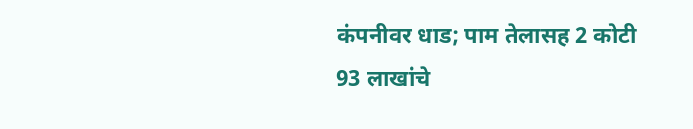कंपनीवर धाड; पाम तेलासह 2 कोटी 93 लाखांचे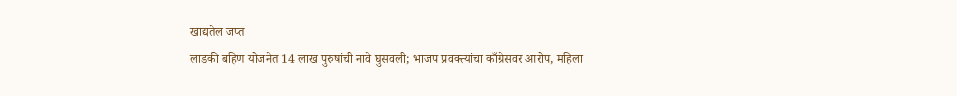खाद्यतेल जप्त
लाडकी बहिण योजनेत 14 लाख पुरुषांची नावे घुसवली; भाजप प्रवक्त्यांचा काँग्रेसवर आरोप, महिला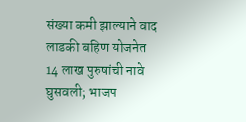संख्या कमी झाल्याने वाद
लाडकी बहिण योजनेत 14 लाख पुरुषांची नावे घुसवली; भाजप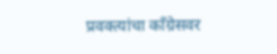प्रवक्त्यांचा काँग्रेसवर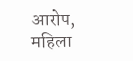आरोप, महिला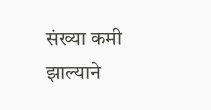संख्या कमी झाल्याने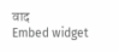वाद
Embed widget